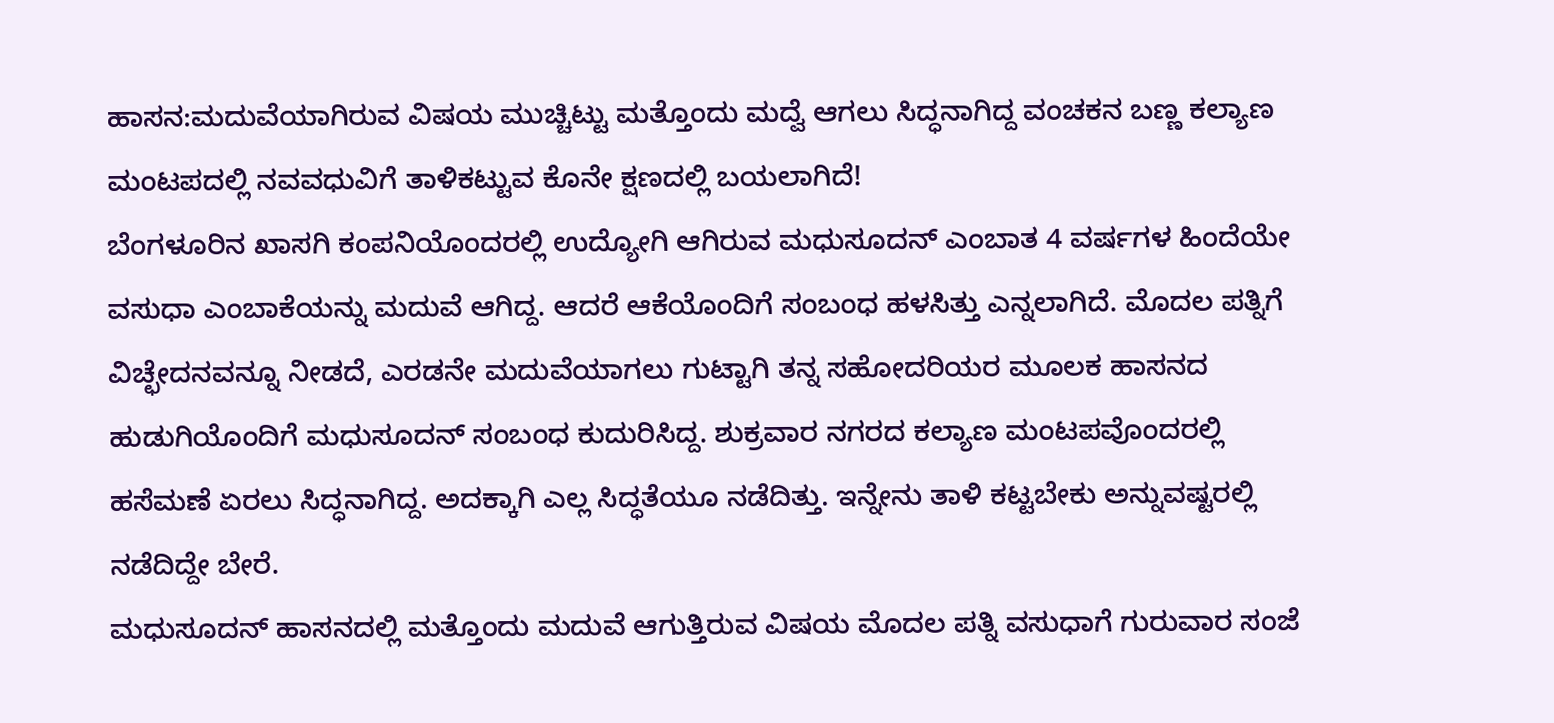ಹಾಸನ:ಮದುವೆಯಾಗಿರುವ ವಿಷಯ ಮುಚ್ಚಿಟ್ಟು ಮತ್ತೊಂದು ಮದ್ವೆ ಆಗಲು ಸಿದ್ಧನಾಗಿದ್ದ ವಂಚಕನ ಬಣ್ಣ ಕಲ್ಯಾಣ ಮಂಟಪದಲ್ಲಿ ನವವಧುವಿಗೆ ತಾಳಿಕಟ್ಟುವ ಕೊನೇ ಕ್ಷಣದಲ್ಲಿ ಬಯಲಾಗಿದೆ!
ಬೆಂಗಳೂರಿನ ಖಾಸಗಿ ಕಂಪನಿಯೊಂದರಲ್ಲಿ ಉದ್ಯೋಗಿ ಆಗಿರುವ ಮಧುಸೂದನ್ ಎಂಬಾತ 4 ವರ್ಷಗಳ ಹಿಂದೆಯೇ ವಸುಧಾ ಎಂಬಾಕೆಯನ್ನು ಮದುವೆ ಆಗಿದ್ದ. ಆದರೆ ಆಕೆಯೊಂದಿಗೆ ಸಂಬಂಧ ಹಳಸಿತ್ತು ಎನ್ನಲಾಗಿದೆ. ಮೊದಲ ಪತ್ನಿಗೆ ವಿಚ್ಛೇದನವನ್ನೂ ನೀಡದೆ, ಎರಡನೇ ಮದುವೆಯಾಗಲು ಗುಟ್ಟಾಗಿ ತನ್ನ ಸಹೋದರಿಯರ ಮೂಲಕ ಹಾಸನದ ಹುಡುಗಿಯೊಂದಿಗೆ ಮಧುಸೂದನ್ ಸಂಬಂಧ ಕುದುರಿಸಿದ್ದ. ಶುಕ್ರವಾರ ನಗರದ ಕಲ್ಯಾಣ ಮಂಟಪವೊಂದರಲ್ಲಿ ಹಸೆಮಣೆ ಏರಲು ಸಿದ್ಧನಾಗಿದ್ದ. ಅದಕ್ಕಾಗಿ ಎಲ್ಲ ಸಿದ್ಧತೆಯೂ ನಡೆದಿತ್ತು. ಇನ್ನೇನು ತಾಳಿ ಕಟ್ಟಬೇಕು ಅನ್ನುವಷ್ಟರಲ್ಲಿ ನಡೆದಿದ್ದೇ ಬೇರೆ.
ಮಧುಸೂದನ್ ಹಾಸನದಲ್ಲಿ ಮತ್ತೊಂದು ಮದುವೆ ಆಗುತ್ತಿರುವ ವಿಷಯ ಮೊದಲ ಪತ್ನಿ ವಸುಧಾಗೆ ಗುರುವಾರ ಸಂಜೆ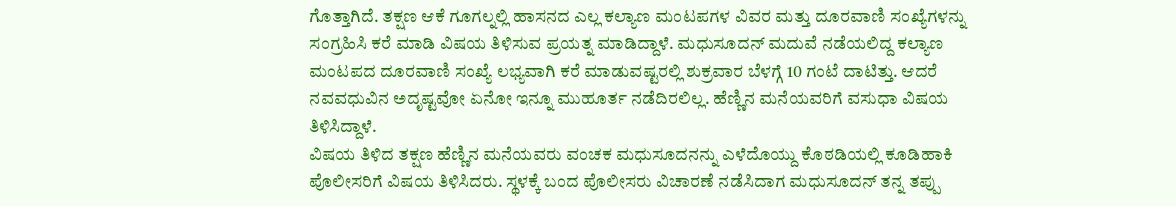ಗೊತ್ತಾಗಿದೆ. ತಕ್ಷಣ ಆಕೆ ಗೂಗಲ್ನಲ್ಲಿ ಹಾಸನದ ಎಲ್ಲ ಕಲ್ಯಾಣ ಮಂಟಪಗಳ ವಿವರ ಮತ್ತು ದೂರವಾಣಿ ಸಂಖ್ಯೆಗಳನ್ನು ಸಂಗ್ರಹಿಸಿ ಕರೆ ಮಾಡಿ ವಿಷಯ ತಿಳಿಸುವ ಪ್ರಯತ್ನ ಮಾಡಿದ್ದಾಳೆ. ಮಧುಸೂದನ್ ಮದುವೆ ನಡೆಯಲಿದ್ದ ಕಲ್ಯಾಣ ಮಂಟಪದ ದೂರವಾಣಿ ಸಂಖ್ಯೆ ಲಭ್ಯವಾಗಿ ಕರೆ ಮಾಡುವಷ್ಟರಲ್ಲಿ ಶುಕ್ರವಾರ ಬೆಳಗ್ಗೆ 10 ಗಂಟೆ ದಾಟಿತ್ತು. ಆದರೆ ನವವಧುವಿನ ಅದೃಷ್ಟವೋ ಏನೋ ಇನ್ನೂ ಮುಹೂರ್ತ ನಡೆದಿರಲಿಲ್ಲ. ಹೆಣ್ಣಿನ ಮನೆಯವರಿಗೆ ವಸುಧಾ ವಿಷಯ ತಿಳಿಸಿದ್ದಾಳೆ.
ವಿಷಯ ತಿಳಿದ ತಕ್ಷಣ ಹೆಣ್ಣಿನ ಮನೆಯವರು ವಂಚಕ ಮಧುಸೂದನನ್ನು ಎಳೆದೊಯ್ದು ಕೊಠಡಿಯಲ್ಲಿ ಕೂಡಿಹಾಕಿ ಪೊಲೀಸರಿಗೆ ವಿಷಯ ತಿಳಿಸಿದರು. ಸ್ಥಳಕ್ಕೆ ಬಂದ ಪೊಲೀಸರು ವಿಚಾರಣೆ ನಡೆಸಿದಾಗ ಮಧುಸೂದನ್ ತನ್ನ ತಪ್ಪು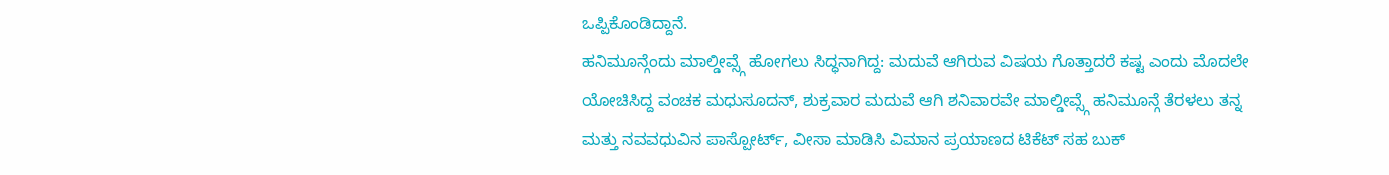ಒಪ್ಪಿಕೊಂಡಿದ್ದಾನೆ.
ಹನಿಮೂನ್ಗೆಂದು ಮಾಲ್ಡೀವ್ಸ್ಗೆ ಹೋಗಲು ಸಿದ್ಧನಾಗಿದ್ದ: ಮದುವೆ ಆಗಿರುವ ವಿಷಯ ಗೊತ್ತಾದರೆ ಕಷ್ಟ ಎಂದು ಮೊದಲೇ ಯೋಚಿಸಿದ್ದ ವಂಚಕ ಮಧುಸೂದನ್, ಶುಕ್ರವಾರ ಮದುವೆ ಆಗಿ ಶನಿವಾರವೇ ಮಾಲ್ಡೀವ್ಸ್ಗೆ ಹನಿಮೂನ್ಗೆ ತೆರಳಲು ತನ್ನ ಮತ್ತು ನವವಧುವಿನ ಪಾಸ್ಪೋರ್ಟ್, ವೀಸಾ ಮಾಡಿಸಿ ವಿಮಾನ ಪ್ರಯಾಣದ ಟಿಕೆಟ್ ಸಹ ಬುಕ್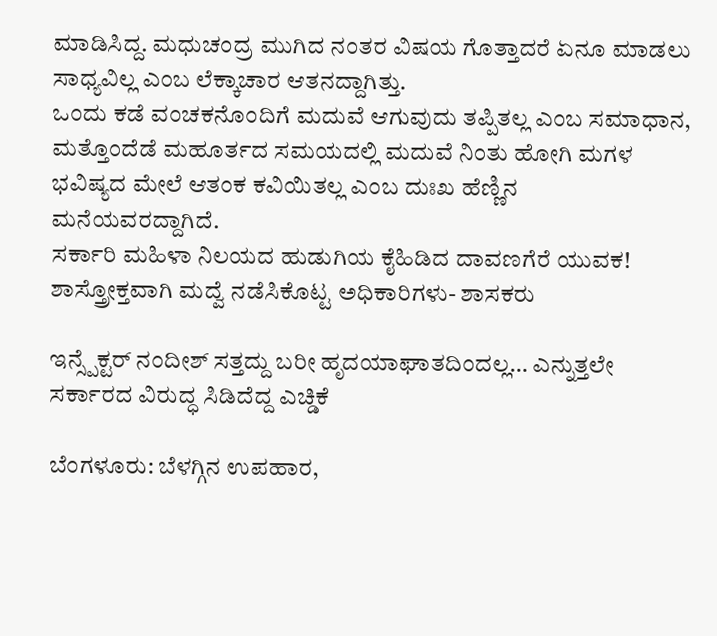ಮಾಡಿಸಿದ್ದ. ಮಧುಚಂದ್ರ ಮುಗಿದ ನಂತರ ವಿಷಯ ಗೊತ್ತಾದರೆ ಏನೂ ಮಾಡಲು ಸಾಧ್ಯವಿಲ್ಲ ಎಂಬ ಲೆಕ್ಕಾಚಾರ ಆತನದ್ದಾಗಿತ್ತು.
ಒಂದು ಕಡೆ ವಂಚಕನೊಂದಿಗೆ ಮದುವೆ ಆಗುವುದು ತಪ್ಪಿತಲ್ಲ ಎಂಬ ಸಮಾಧಾನ, ಮತ್ತೊಂದೆಡೆ ಮಹೂರ್ತದ ಸಮಯದಲ್ಲಿ ಮದುವೆ ನಿಂತು ಹೋಗಿ ಮಗಳ ಭವಿಷ್ಯದ ಮೇಲೆ ಆತಂಕ ಕವಿಯಿತಲ್ಲ ಎಂಬ ದುಃಖ ಹೆಣ್ಣಿನ ಮನೆಯವರದ್ದಾಗಿದೆ.
ಸರ್ಕಾರಿ ಮಹಿಳಾ ನಿಲಯದ ಹುಡುಗಿಯ ಕೈಹಿಡಿದ ದಾವಣಗೆರೆ ಯುವಕ! ಶಾಸ್ತ್ರೋಕ್ತವಾಗಿ ಮದ್ವೆ ನಡೆಸಿಕೊಟ್ಟ ಅಧಿಕಾರಿಗಳು- ಶಾಸಕರು

ಇನ್ಸ್ಪೆಕ್ಟರ್ ನಂದೀಶ್ ಸತ್ತದ್ದು ಬರೀ ಹೃದಯಾಘಾತದಿಂದಲ್ಲ… ಎನ್ನುತ್ತಲೇ ಸರ್ಕಾರದ ವಿರುದ್ಧ ಸಿಡಿದೆದ್ದ ಎಚ್ಡಿಕೆ

ಬೆಂಗಳೂರು: ಬೆಳಗ್ಗಿನ ಉಪಹಾರ,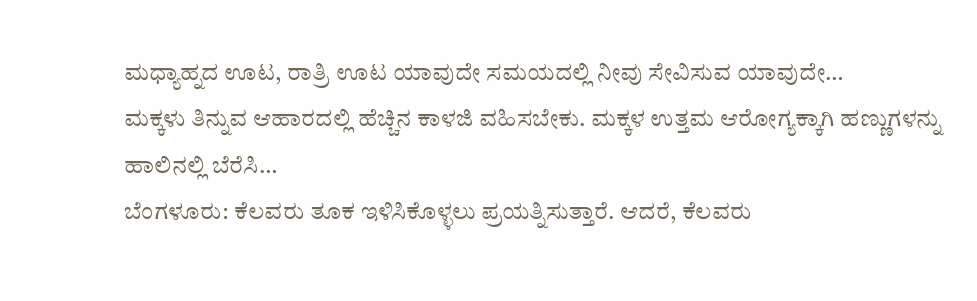ಮಧ್ಯಾಹ್ನದ ಊಟ, ರಾತ್ರಿ ಊಟ ಯಾವುದೇ ಸಮಯದಲ್ಲಿ ನೀವು ಸೇವಿಸುವ ಯಾವುದೇ…
ಮಕ್ಕಳು ತಿನ್ನುವ ಆಹಾರದಲ್ಲಿ ಹೆಚ್ಚಿನ ಕಾಳಜಿ ವಹಿಸಬೇಕು. ಮಕ್ಕಳ ಉತ್ತಮ ಆರೋಗ್ಯಕ್ಕಾಗಿ ಹಣ್ಣುಗಳನ್ನು ಹಾಲಿನಲ್ಲಿ ಬೆರೆಸಿ…
ಬೆಂಗಳೂರು: ಕೆಲವರು ತೂಕ ಇಳಿಸಿಕೊಳ್ಳಲು ಪ್ರಯತ್ನಿಸುತ್ತಾರೆ. ಆದರೆ, ಕೆಲವರು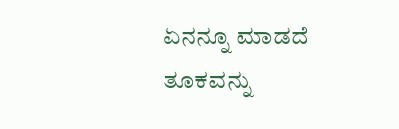ಏನನ್ನೂ ಮಾಡದೆ ತೂಕವನ್ನು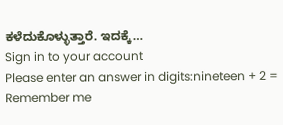ಕಳೆದುಕೊಳ್ಳುತ್ತಾರೆ. ಇದಕ್ಕೆ…
Sign in to your account
Please enter an answer in digits:nineteen + 2 =
Remember me